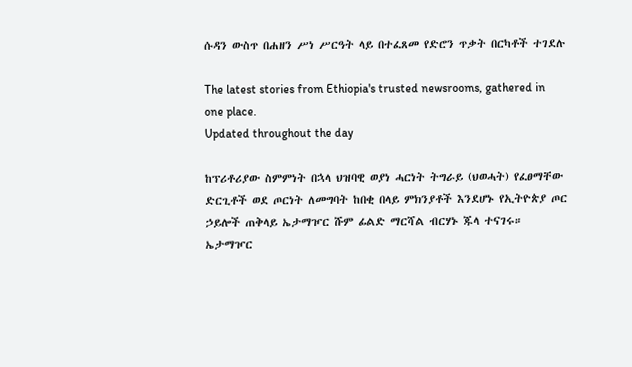ሱዳን ውስጥ በሐዘን ሥነ ሥርዓት ላይ በተፈጸመ የድሮን ጥቃት በርካቶች ተገደሉ

The latest stories from Ethiopia's trusted newsrooms, gathered in one place.
Updated throughout the day

ከፕሪቶሪያው ስምምነት በኋላ ህዝባዊ ወያነ ሓርነት ትግራይ (ህወሓት) የፈፀማቸው ድርጊቶች ወደ ጦርነት ለመግባት ከበቂ በላይ ምክንያቶች እንደሆኑ የኢትዮጵያ ጦር ኃይሎች ጠቅላይ ኤታማዦር ሹም ፊልድ ማርሻል ብርሃኑ ጁላ ተናገሩ። ኤታማዦር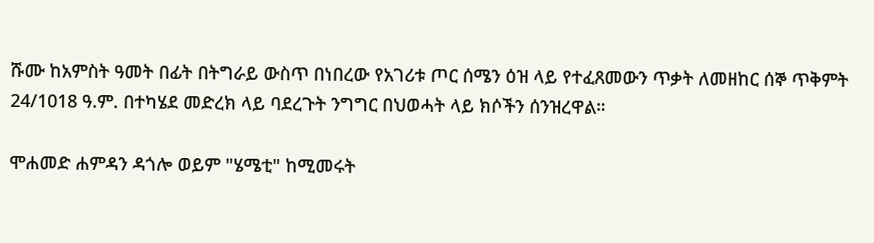ሹሙ ከአምስት ዓመት በፊት በትግራይ ውስጥ በነበረው የአገሪቱ ጦር ሰሜን ዕዝ ላይ የተፈጸመውን ጥቃት ለመዘከር ሰኞ ጥቅምት 24/1018 ዓ.ም. በተካሄደ መድረክ ላይ ባደረጉት ንግግር በህወሓት ላይ ክሶችን ሰንዝረዋል።

ሞሐመድ ሐምዳን ዳጎሎ ወይም "ሄሜቲ" ከሚመሩት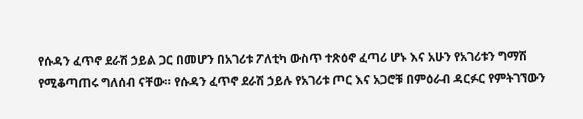የሱዳን ፈጥኖ ደራሽ ኃይል ጋር በመሆን በአገሪቱ ፖለቲካ ውስጥ ተጽዕኖ ፈጣሪ ሆኑ እና አሁን የአገሪቱን ግማሽ የሚቆጣጠሩ ግለሰብ ናቸው። የሱዳን ፈጥኖ ደራሽ ኃይሉ የአገሪቱ ጦር እና አጋሮቹ በምዕራብ ዳርፉር የምትገኘውን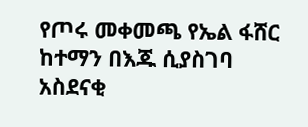የጦሩ መቀመጫ የኤል ፋሸር ከተማን በእጁ ሲያስገባ አስደናቂ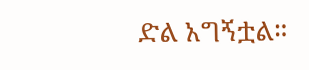ድል አግኝቷል።